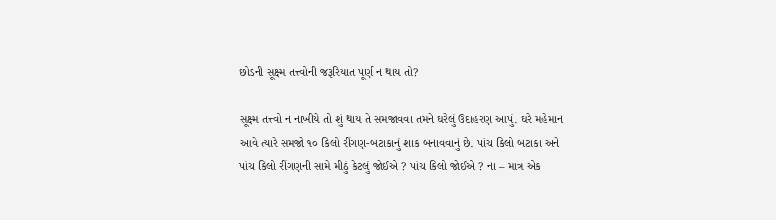છોડની સૂક્ષ્મ તત્ત્વોની જરૂરિયાત પૂર્ણ ન થાય તો?

સૂક્ષ્મ તત્ત્વો ન નાખીયે તો શું થાય તે સમજાવવા તમને ઘરેલું ઉદાહરણ આપું. ઘરે મહેમાન આવે ત્યારે સમજો ૧૦ કિલો રીંગણ-બટાકાનું શાક બનાવવાનું છે. પાંચ કિલો બટાકા અને પાંચ કિલો રીંગણની સામે મીઠું કેટલું જોઈએ ? પાંચ કિલો જોઈએ ? ના – માત્ર એક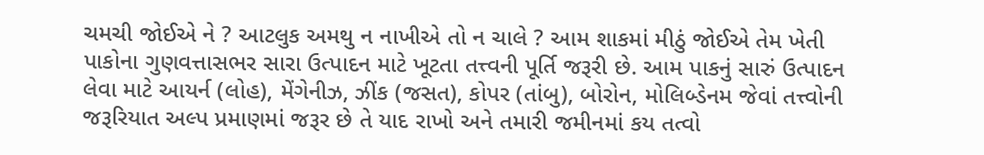ચમચી જોઈએ ને ? આટલુક અમથુ ન નાખીએ તો ન ચાલે ? આમ શાકમાં મીઠું જોઈએ તેમ ખેતી પાકોના ગુણવત્તાસભર સારા ઉત્પાદન માટે ખૂટતા તત્ત્વની પૂર્તિ જરૂરી છે. આમ પાકનું સારું ઉત્પાદન લેવા માટે આયર્ન (લોહ), મેંગેનીઝ, ઝીંક (જસત), કોપર (તાંબુ), બોરોન, મોલિબ્ડેનમ જેવાં તત્ત્વોની જરૂરિયાત અલ્પ પ્રમાણમાં જરૂર છે તે યાદ રાખો અને તમારી જમીનમાં કય તત્વો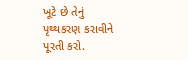ખૂટે છે તેનું પૃથ્થકરણ કરાવીને પૂરતી કરો.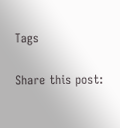Tags

Share this post: